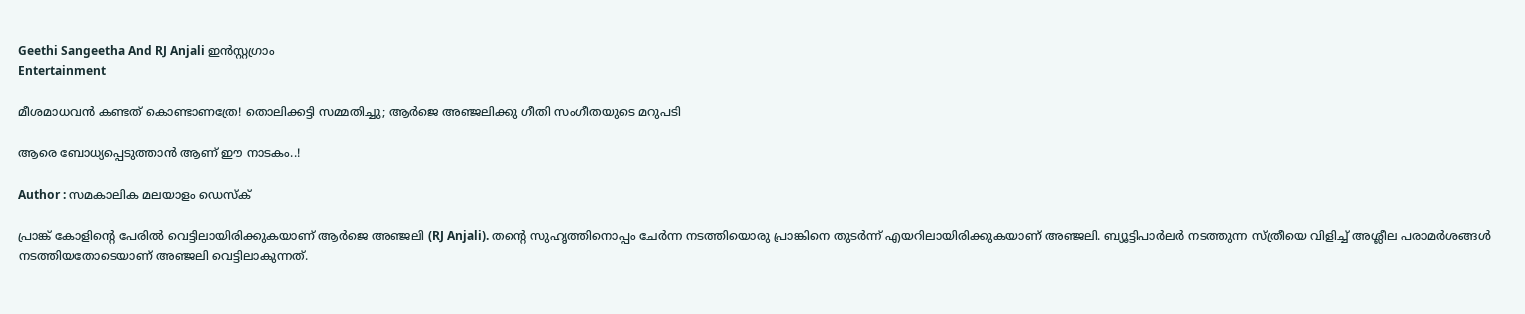Geethi Sangeetha And RJ Anjali ഇന്‍സ്റ്റഗ്രാം
Entertainment

മീശമാധവന്‍ കണ്ടത് കൊണ്ടാണത്രേ! തൊലിക്കട്ടി സമ്മതിച്ചു; ആര്‍ജെ അഞ്ജലിക്കു ഗീതി സംഗീതയുടെ മറുപടി

ആരെ ബോധ്യപ്പെടുത്താന്‍ ആണ് ഈ നാടകം..!

Author : സമകാലിക മലയാളം ഡെസ്ക്

പ്രാങ്ക് കോളിന്റെ പേരില്‍ വെട്ടിലായിരിക്കുകയാണ് ആര്‍ജെ അഞ്ജലി (RJ Anjali). തന്റെ സുഹൃത്തിനൊപ്പം ചേര്‍ന്ന നടത്തിയൊരു പ്രാങ്കിനെ തുടര്‍ന്ന് എയറിലായിരിക്കുകയാണ് അഞ്ജലി. ബ്യൂട്ടിപാര്‍ലര്‍ നടത്തുന്ന സ്ത്രീയെ വിളിച്ച് അശ്ലീല പരാമര്‍ശങ്ങള്‍ നടത്തിയതോടെയാണ് അഞ്ജലി വെട്ടിലാകുന്നത്.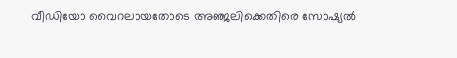വീഡിയോ വൈറലായതോടെ അഞ്ജലിക്കെതിരെ സോഷ്യല്‍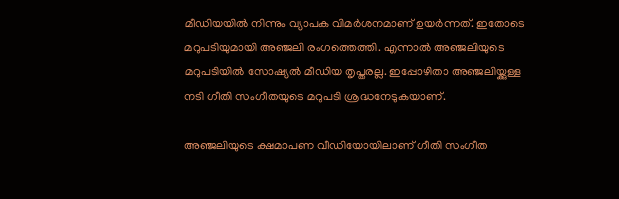മീഡിയയില്‍ നിന്നും വ്യാപക വിമര്‍ശനമാണ് ഉയര്‍ന്നത്. ഇതോടെ മറുപടിയുമായി അഞ്ജലി രംഗത്തെത്തി. എന്നാല്‍ അഞ്ജലിയുടെ മറുപടിയില്‍ സോഷ്യല്‍ മീഡിയ തൃപ്തരല്ല. ഇപ്പോഴിതാ അഞ്ജലിയ്ക്കുള്ള നടി ഗീതി സംഗീതയുടെ മറുപടി ശ്രദ്ധനേടുകയാണ്.

അഞ്ജലിയുടെ ക്ഷമാപണ വീഡിയോയിലാണ് ഗീതി സംഗീത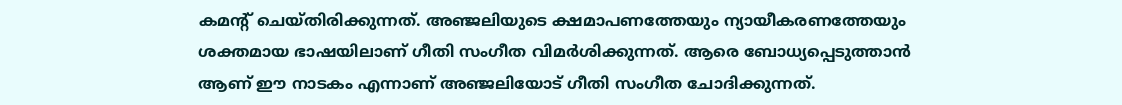കമന്റ് ചെയ്തിരിക്കുന്നത്. അഞ്ജലിയുടെ ക്ഷമാപണത്തേയും ന്യായീകരണത്തേയും ശക്തമായ ഭാഷയിലാണ് ഗീതി സംഗീത വിമര്‍ശിക്കുന്നത്. ആരെ ബോധ്യപ്പെടുത്താന്‍ ആണ് ഈ നാടകം എന്നാണ് അഞ്ജലിയോട് ഗീതി സംഗീത ചോദിക്കുന്നത്.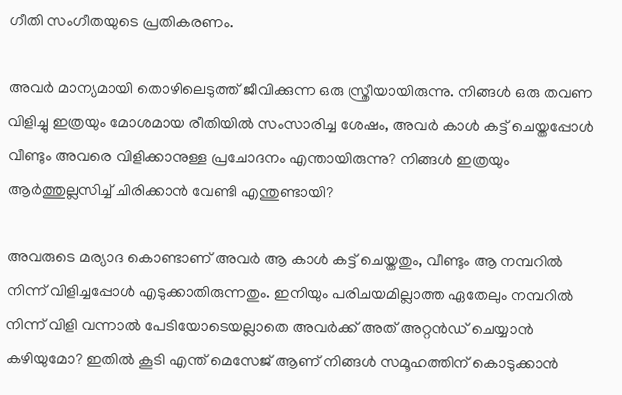ഗീതി സംഗീതയുടെ പ്രതികരണം.

അവര്‍ മാന്യമായി തൊഴിലെടുത്ത് ജീവിക്കുന്ന ഒരു സ്ത്രീയായിരുന്നു. നിങ്ങള്‍ ഒരു തവണ വിളിച്ചു ഇത്രയും മോശമായ രീതിയില്‍ സംസാരിച്ച ശേഷം, അവര്‍ കാള്‍ കട്ട് ചെയ്തപ്പോള്‍ വീണ്ടും അവരെ വിളിക്കാനുള്ള പ്രചോദനം എന്തായിരുന്നു? നിങ്ങള്‍ ഇത്രയും ആര്‍ത്തുല്ലസിച്ച് ചിരിക്കാന്‍ വേണ്ടി എന്തുണ്ടായി?

അവരുടെ മര്യാദ കൊണ്ടാണ് അവര്‍ ആ കാള്‍ കട്ട് ചെയ്തതും, വീണ്ടും ആ നമ്പറില്‍ നിന്ന് വിളിച്ചപ്പോള്‍ എടുക്കാതിരുന്നതും. ഇനിയും പരിചയമില്ലാത്ത ഏതേലും നമ്പറില്‍ നിന്ന് വിളി വന്നാല്‍ പേടിയോടെയല്ലാതെ അവര്‍ക്ക് അത് അറ്റന്‍ഡ് ചെയ്യാന്‍ കഴിയുമോ? ഇതില്‍ കൂടി എന്ത് മെസേജ് ആണ് നിങ്ങള്‍ സമൂഹത്തിന് കൊടുക്കാന്‍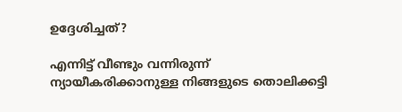ഉദ്ദേശിച്ചത്?

എന്നിട്ട് വീണ്ടും വന്നിരുന്ന് ന്യായീകരിക്കാനുള്ള നിങ്ങളുടെ തൊലിക്കട്ടി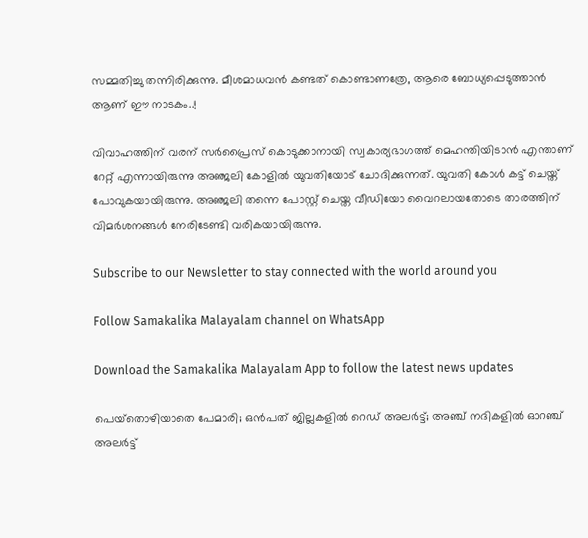സമ്മതിച്ചു തന്നിരിക്കുന്നു. മീശമാധവന്‍ കണ്ടത് കൊണ്ടാണത്രേ, ആരെ ബോധ്യപ്പെടുത്താന്‍ ആണ് ഈ നാടകം..!

വിവാഹത്തിന് വരന് സര്‍പ്രൈസ് കൊടുക്കാനായി സ്വകാര്യഭാഗത്ത് മെഹന്തിയിടാന്‍ എന്താണ് റേറ്റ് എന്നായിരുന്നു അഞ്ജലി കോളില്‍ യുവതിയോട് ചോദിക്കുന്നത്. യുവതി കോള്‍ കട്ട് ചെയ്ത് പോവുകയായിരുന്നു. അഞ്ജലി തന്നെ പോസ്റ്റ് ചെയ്ത വീഡിയോ വൈറലായതോടെ താരത്തിന് വിമര്‍ശനങ്ങള്‍ നേരിടേണ്ടി വരികയായിരുന്നു.

Subscribe to our Newsletter to stay connected with the world around you

Follow Samakalika Malayalam channel on WhatsApp

Download the Samakalika Malayalam App to follow the latest news updates

പെയ്‌തൊഴിയാതെ പേമാരി; ഒന്‍പത് ജില്ലകളില്‍ റെഡ് അലര്‍ട്ട്; അഞ്ച് നദികളില്‍ ഓറഞ്ച് അലര്‍ട്ട്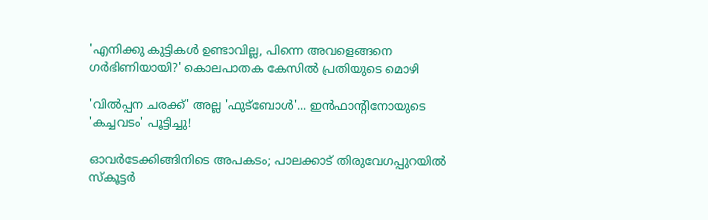'എനിക്കു കുട്ടികള്‍ ഉണ്ടാവില്ല, പിന്നെ അവളെങ്ങനെ ഗര്‍ഭിണിയായി?' കൊലപാതക കേസില്‍ പ്രതിയുടെ മൊഴി

'വിൽപ്പന ചരക്ക്' അല്ല 'ഫുട്ബോൾ'... ഇൻഫാന്റിനോയുടെ 'കച്ചവടം' പൂട്ടിച്ചു!

ഓവര്‍ടേക്കിങ്ങിനിടെ അപകടം; പാലക്കാട് തിരുവേഗപ്പുറയില്‍ സ്‌കൂട്ടര്‍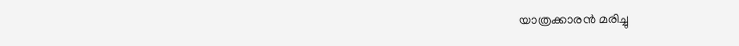യാത്രക്കാരന്‍ മരിച്ചു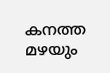കനത്ത മഴയും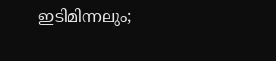ഇടിമിന്നലും;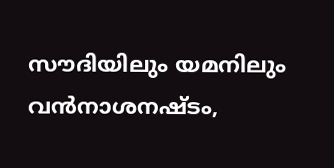സൗദിയിലും യമനിലും വന്‍നാശനഷ്ടം,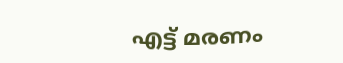എട്ട് മരണം